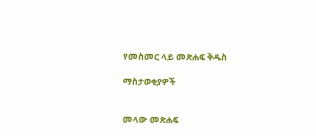የመስመር ላይ መጽሐፍ ቅዱስ

ማስታወቂያዎች


መላው መጽሐፍ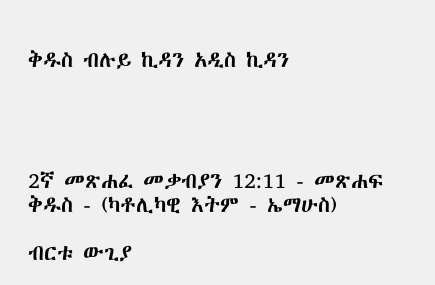ቅዱስ ብሉይ ኪዳን አዲስ ኪዳን




2ኛ መጽሐፈ መቃብያን 12:11 - መጽሐፍ ቅዱስ - (ካቶሊካዊ እትም - ኤማሁስ)

ብርቱ ውጊያ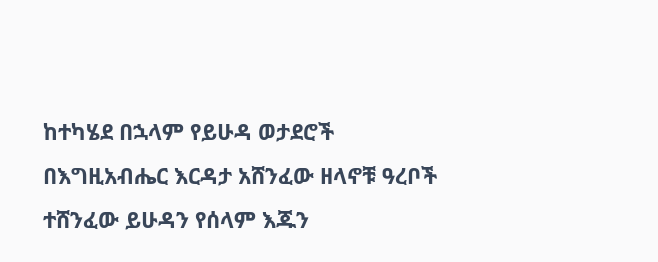ከተካሄደ በኋላም የይሁዳ ወታደሮች በእግዚአብሔር እርዳታ አሸንፈው ዘላኖቹ ዓረቦች ተሸንፈው ይሁዳን የሰላም እጁን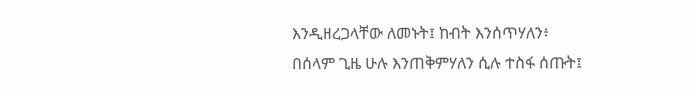እንዲዘረጋላቸው ለመኑት፤ ከብት እንሰጥሃለን፥ በሰላም ጊዜ ሁሉ እንጠቅምሃለን ሲሉ ተስፋ ሰጡት፤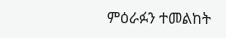ምዕራፉን ተመልከት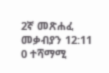2ኛ መጽሐፈ መቃብያን 12:11
0 ተሻማሚ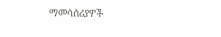ማመሳሰሪያዎች